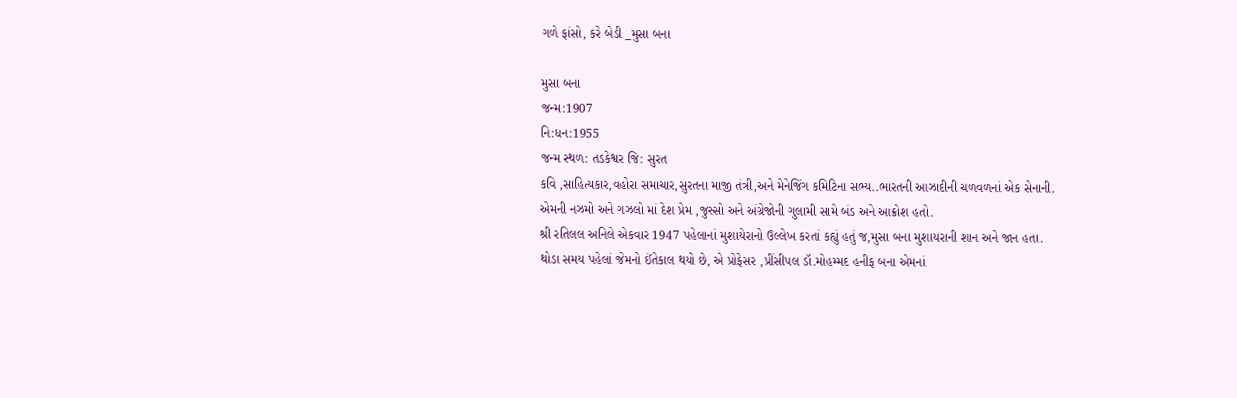ગળે ફાંસો, કરે બેડી _મુસા બના

મુસા બના
જન્મ:1907
નિ:ધન:1955
જન્મ સ્થળ: તડકેશ્વર જિ: સુરત
કવિ ,સાહિત્યકાર,વહોરા સમાચાર,સુરતના માજી તંત્રી,અને મેનેજિંગ કમિટિના સભ્ય..ભારતની આઝાદીની ચળવળનાં એક સેનાની.
એમની નઝમો અને ગઝલો માં દેશ પ્રેમ ,જુસ્સો અને અંગ્રેજોની ગુલામી સામે બંડ અને આક્રોશ હતો.
શ્રી રતિલલ અનિલે એકવાર 1947 પહેલાનાં મુશાયેરાનો ઉલ્લેખ કરતાં કહ્યું હતું જ,મુસા બના મુશાયરાની શાન અને જાન હતા.
થોડા સમય પહેલાં જેમનો ઈંતેકાલ થયો છે, એ પ્રોફેસર ,પ્રીંસીપલ ડૉ.મોહમ્મદ હનીફ બના એમનાં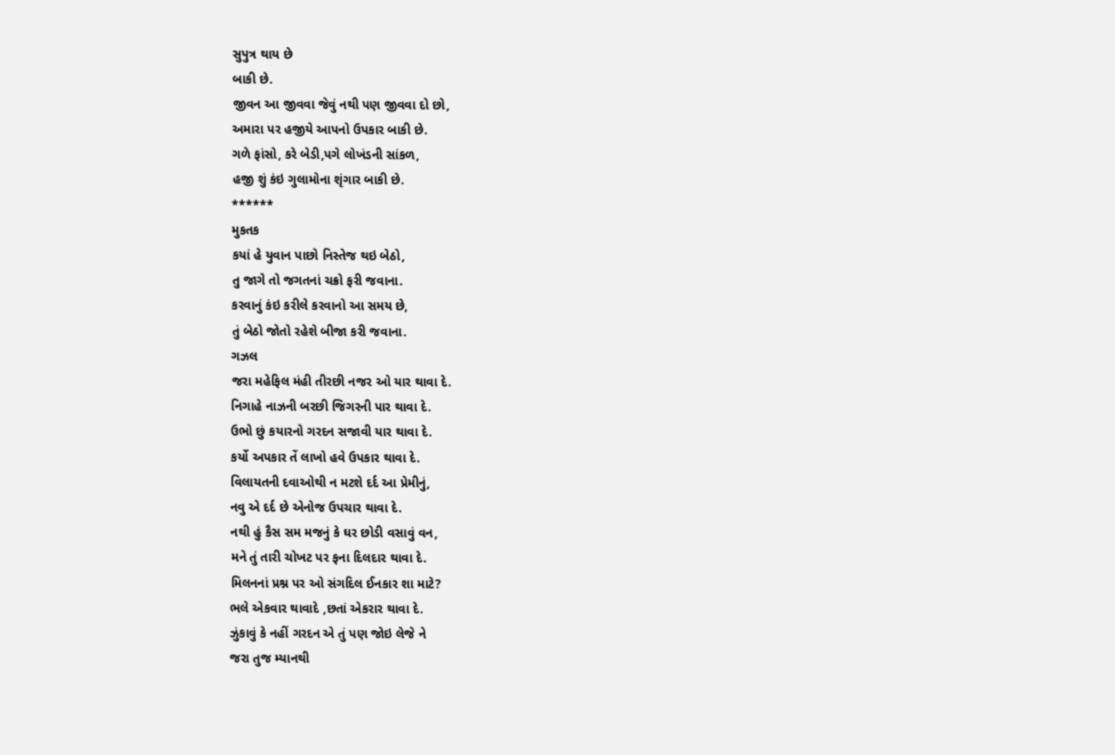સુપુત્ર થાય છે
બાકી છે.
જીવન આ જીવવા જેવું નથી પણ જીવવા દો છો,
અમારા પર હજીયે આપનો ઉપકાર બાકી છે.
ગળે ફાંસો, કરે બેડી,પગે લોખંડની સાંકળ,
હજી શું કંઇ ગુલામોના શૃંગાર બાકી છે.
******
મુકતક
કયાં હે યુવાન પાછો નિસ્તેજ થઇ બેઠો,
તુ જાગે તો જગતનાં ચક્રો ફરી જવાના.
કરવાનું કંઇ કરીલે કરવાનો આ સમય છે,
તું બેઠો જોતો રહેશે બીજા કરી જવાના.
ગઝલ
જરા મહેફિલ મંહી તીરછી નજર ઓ યાર થાવા દે.
નિગાહે નાઝની બરછી જિગરની પાર થાવા દે.
ઉભો છું કયારનો ગરદન સજાવી યાર થાવા દે.
કર્યો અપકાર તેં લાખો હવે ઉપકાર થાવા દે.
વિલાયતની દવાઓથી ન મટશે દર્દ આ પ્રેમીનું,
નવુ એ દર્દ છે એનોજ ઉપચાર થાવા દે.
નથી હું કૈસ સમ મજનું કે ઘર છોડી વસાવું વન,
મને તું તારી ચોખટ પર ફના દિલદાર થાવા દે.
મિલનનાં પ્રશ્ન પર ઓ સંગદિલ ઈનકાર શા માટે?
ભલે એકવાર થાવાદે ,છતાં એકરાર થાવા દે.
ઝુંકાવું કે નહીં ગરદન એ તું પણ જોઇ લેજે ને
જરા તુજ મ્યાનથી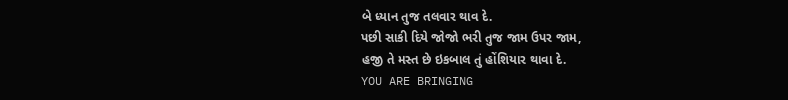બે ધ્યાન તુજ તલવાર થાવ દે.
પછી સાકી દિયે જોજો ભરી તુજ જામ ઉપર જામ,
હજી તે મસ્ત છે ઇકબાલ તું હોંશિયાર થાવા દે.
YOU ARE BRINGING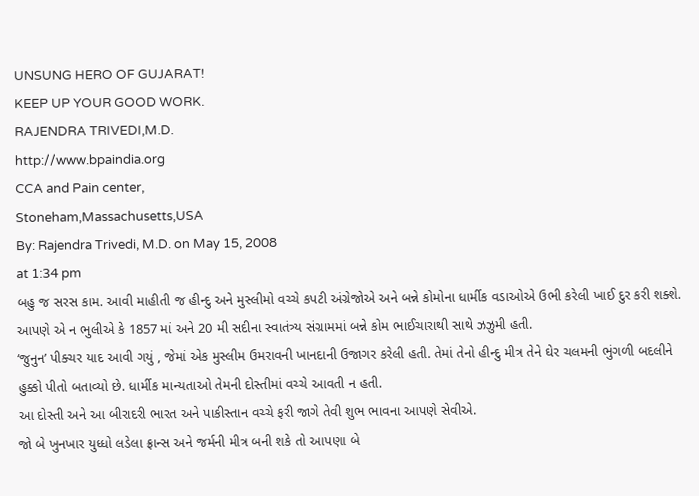UNSUNG HERO OF GUJARAT!
KEEP UP YOUR GOOD WORK.
RAJENDRA TRIVEDI,M.D.
http://www.bpaindia.org
CCA and Pain center,
Stoneham,Massachusetts,USA
By: Rajendra Trivedi, M.D. on May 15, 2008
at 1:34 pm
બહુ જ સરસ કામ. આવી માહીતી જ હીન્દુ અને મુસ્લીમો વચ્ચે કપટી અંગ્રેજોએ અને બન્ને કોમોના ધાર્મીક વડાઓએ ઉભી કરેલી ખાઈ દુર કરી શક્શે.
આપણે એ ન ભુલીએ કે 1857 માં અને 20 મી સદીના સ્વાતંત્ર્ય સંગ્રામમાં બન્ને કોમ ભાઈચારાથી સાથે ઝઝુમી હતી.
‘જુનુન’ પીક્ચર યાદ આવી ગયું , જેમાં એક મુસ્લીમ ઉમરાવની ખાનદાની ઉજાગર કરેલી હતી. તેમાં તેનો હીન્દુ મીત્ર તેને ઘેર ચલમની ભુંગળી બદલીને હુક્કો પીતો બતાવ્યો છે. ધાર્મીક માન્યતાઓ તેમની દોસ્તીમાં વચ્ચે આવતી ન હતી.
આ દોસ્તી અને આ બીરાદરી ભારત અને પાકીસ્તાન વચ્ચે ફરી જાગે તેવી શુભ ભાવના આપણે સેવીએ.
જો બે ખુનખાર યુધ્ધો લડેલા ફ્રાન્સ અને જર્મની મીત્ર બની શકે તો આપણા બે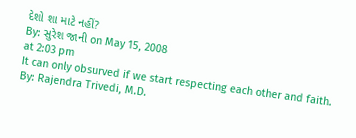દેશો શા માટે નહીં?
By: સુરેશ જાની on May 15, 2008
at 2:03 pm
It can only obsurved if we start respecting each other and faith.
By: Rajendra Trivedi, M.D.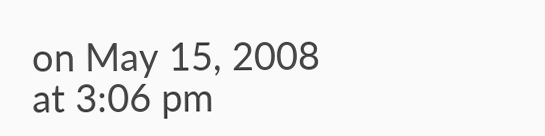on May 15, 2008
at 3:06 pm